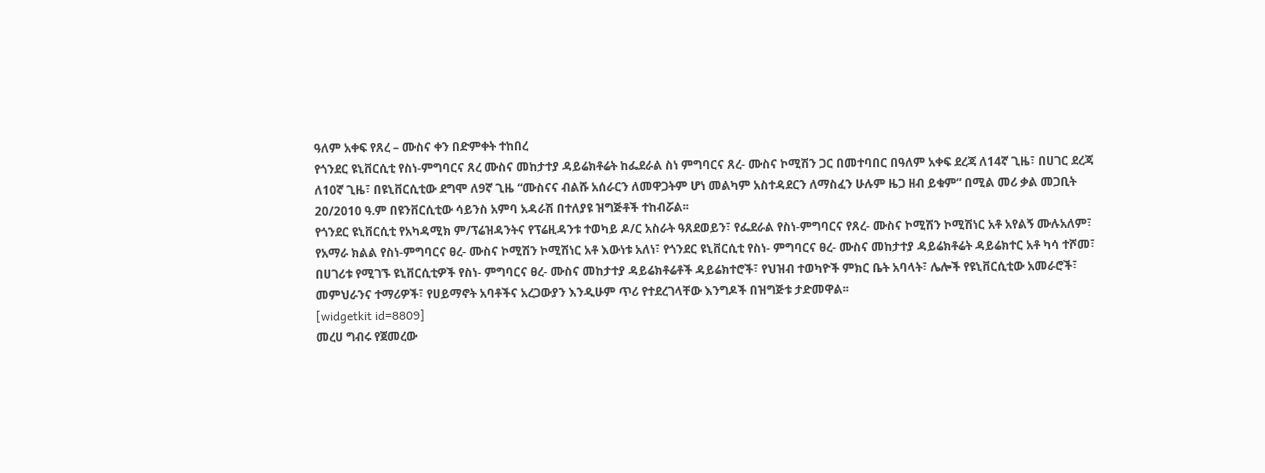ዓለም አቀፍ የጸረ – ሙስና ቀን በድምቀት ተከበረ
የጎንደር ዩኒቨርሲቲ የስነ-ምግባርና ጸረ ሙስና መከታተያ ዳይሬክቶሬት ከፌደራል ስነ ምግባርና ጸረ- ሙስና ኮሚሽን ጋር በመተባበር በዓለም አቀፍ ደረጃ ለ14ኛ ጊዜ፣ በሀገር ደረጃ ለ10ኛ ጊዜ፣ በዩኒቨርሲቲው ደግሞ ለ9ኛ ጊዜ “ሙስናና ብልሹ አሰራርን ለመዋጋትም ሆነ መልካም አስተዳደርን ለማስፈን ሁሉም ዜጋ ዘብ ይቁም” በሚል መሪ ቃል መጋቢት 20/2010 ዓ.ም በዩንቨርሲቲው ሳይንስ አምባ አዳራሽ በተለያዩ ዝግጅቶች ተከብሯል፡፡
የጎንደር ዩኒቨርሲቲ የአካዳሚክ ም/ፕሬዝዳንትና የፕሬዚዳንቱ ተወካይ ዶ/ር አስራት ዓጸደወይን፣ የፌደራል የስነ-ምግባርና የጸረ- ሙስና ኮሚሽን ኮሚሽነር አቶ አየልኝ ሙሉአለም፣ የአማራ ክልል የስነ-ምግባርና ፀረ- ሙስና ኮሚሽን ኮሚሽነር አቶ እውነቱ አለነ፣ የጎንደር ዩኒቨርሲቲ የስነ- ምግባርና ፀረ- ሙስና መከታተያ ዳይሬክቶሬት ዳይሬክተር አቶ ካሳ ተሾመ፣ በሀገሪቱ የሚገኙ ዩኒቨርሲቲዎች የስነ- ምግባርና ፀረ- ሙስና መከታተያ ዳይሬክቶሬቶች ዳይሬክተሮች፣ የህዝብ ተወካዮች ምክር ቤት አባላት፣ ሌሎች የዩኒቨርሲቲው አመራሮች፣ መምህራንና ተማሪዎች፣ የሀይማኖት አባቶችና አረጋውያን እንዲሁም ጥሪ የተደረገላቸው እንግዶች በዝግጅቱ ታድመዋል፡፡
[widgetkit id=8809]
መረሀ ግብሩ የጀመረው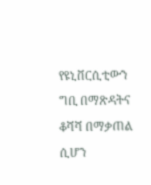የዩኒቨርሲቲውን ግቢ በማጽዳትና ቆሻሻ በማቃጠል ሲሆን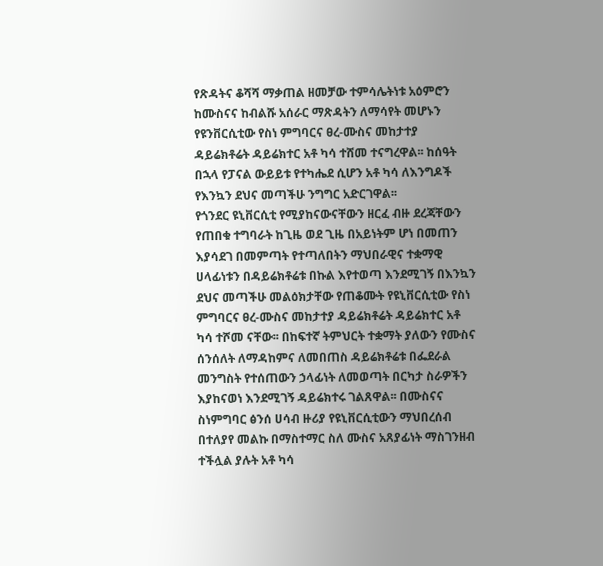የጽዳትና ቆሻሻ ማቃጠል ዘመቻው ተምሳሌትነቱ አዕምሮን ከሙስናና ከብልሹ አሰራር ማጽዳትን ለማሳየት መሆኑን የዩንቨርሲቲው የስነ ምግባርና ፀረ-ሙስና መከታተያ ዳይሬክቶሬት ዳይሬክተር አቶ ካሳ ተሸመ ተናግረዋል፡፡ ከሰዓት በኋላ የፓናል ውይይቱ የተካሔደ ሲሆን አቶ ካሳ ለእንግዶች የእንኳን ደህና መጣችሁ ንግግር አድርገዋል፡፡
የጎንደር ዩኒቨርሲቲ የሚያከናውናቸውን ዘርፈ ብዙ ደረጃቸውን የጠበቁ ተግባራት ከጊዜ ወደ ጊዜ በአይነትም ሆነ በመጠን እያሳደገ በመምጣት የተጣለበትን ማህበራዊና ተቋማዊ ሀላፊነቱን በዳይሬክቶሬቱ በኩል እየተወጣ እንደሚገኝ በእንኳን ደህና መጣችሁ መልዕክታቸው የጠቆሙት የዩኒቨርሲቲው የስነ ምግባርና ፀረ-ሙስና መከታተያ ዳይሬክቶሬት ዳይሬክተር አቶ ካሳ ተሾመ ናቸው፡፡ በከፍተኛ ትምህርት ተቋማት ያለውን የሙስና ሰንሰለት ለማዳከምና ለመበጠስ ዳይሬክቶሬቱ በፌደራል መንግስት የተሰጠውን ኃላፊነት ለመወጣት በርካታ ስራዎችን እያከናወነ እንደሚገኝ ዳይሬክተሩ ገልጸዋል፡፡ በሙስናና ስነምግባር ፅንሰ ሀሳብ ዙሪያ የዩኒቨርሲቲውን ማህበረሰብ በተለያየ መልኩ በማስተማር ስለ ሙስና አጸያፊነት ማስገንዘብ ተችሏል ያሉት አቶ ካሳ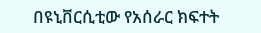በዩኒቨርሲቲው የአሰራር ክፍተት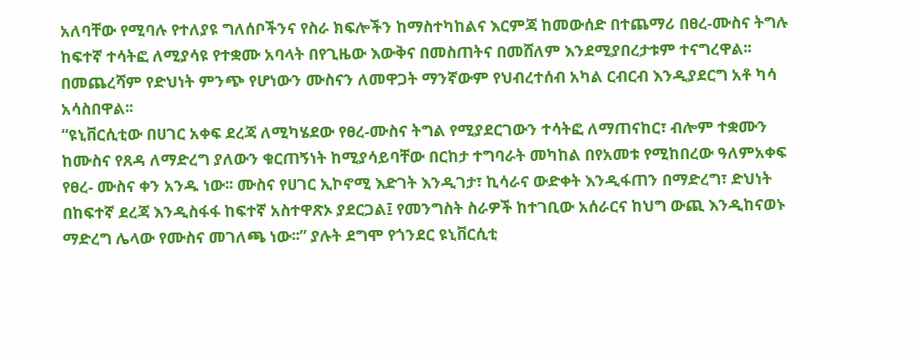አለባቸው የሚባሉ የተለያዩ ግለሰቦችንና የስራ ክፍሎችን ከማስተካከልና እርምጃ ከመውሰድ በተጨማሪ በፀረ-ሙስና ትግሉ ከፍተኛ ተሳትፎ ለሚያሳዩ የተቋሙ አባላት በየጊዜው እውቅና በመስጠትና በመሸለም እንደሚያበረታቱም ተናግረዋል፡፡ በመጨረሻም የድህነት ምንጭ የሆነውን ሙስናን ለመዋጋት ማንኛውም የህብረተሰብ አካል ርብርብ እንዲያደርግ አቶ ካሳ አሳስበዋል፡፡
“ዩኒቨርሲቲው በሀገር አቀፍ ደረጃ ለሚካሄደው የፀረ-ሙስና ትግል የሚያደርገውን ተሳትፎ ለማጠናከር፣ ብሎም ተቋሙን ከሙስና የጸዳ ለማድረግ ያለውን ቁርጠኝነት ከሚያሳይባቸው በርከታ ተግባራት መካከል በየአመቱ የሚከበረው ዓለምአቀፍ የፀረ- ሙስና ቀን አንዱ ነው፡፡ ሙስና የሀገር ኢኮኖሚ እድገት እንዲገታ፣ ኪሳራና ውድቀት እንዲፋጠን በማድረግ፣ ድህነት በከፍተኛ ደረጃ እንዲስፋፋ ከፍተኛ አስተዋጽኦ ያደርጋል፤ የመንግስት ስራዎች ከተገቢው አሰራርና ከህግ ውጪ እንዲከናወኑ ማድረግ ሌላው የሙስና መገለጫ ነው፡፡” ያሉት ደግሞ የጎንደር ዩኒቨርሲቲ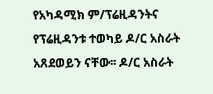የአካዳሚክ ም/ፕሬዚዳንትና የፕሬዚዳንቱ ተወካይ ዶ/ር አስራት አጸደወይን ናቸው፡፡ ዶ/ር አስራት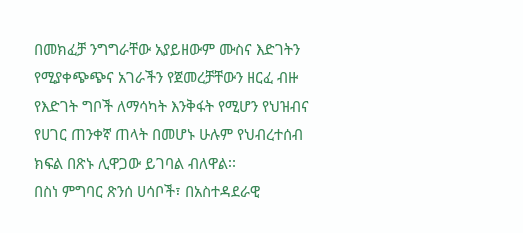በመክፈቻ ንግግራቸው አያይዘውም ሙስና እድገትን የሚያቀጭጭና አገራችን የጀመረቻቸውን ዘርፈ ብዙ የእድገት ግቦች ለማሳካት እንቅፋት የሚሆን የህዝብና የሀገር ጠንቀኛ ጠላት በመሆኑ ሁሉም የህብረተሰብ ክፍል በጽኑ ሊዋጋው ይገባል ብለዋል፡፡
በስነ ምግባር ጽንሰ ሀሳቦች፣ በአስተዳደራዊ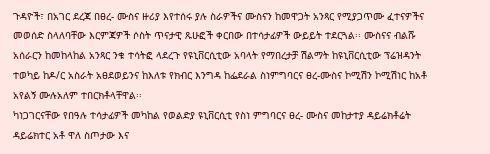ጉዳዮች፣ በአገር ደረጃ በፀረ- ሙስና ዙሪያ እየተሰሩ ያሉ ስራዎችና ሙስናን ከመዋጋት አንጻር የሚያጋጥሙ ፈተናዎችና መወሰድ ስላለባቸው እርምጃዎች ሶስት ጥናታዊ ጹሁፎች ቀርበው በተሳታፊዎች ውይይት ተደርጓል፡፡ ሙስናና ብልሹ አሰራርን ከመከላከል አንጻር ንቁ ተሳትፎ ላደረጉ የዩኒቨርሲቲው አባላት የማበረታቻ ሽልማት ከዩኒቨርሲቲው ፕሬዝዳንት ተወካይ ከዶ/ር አስራት አፀደወይንና ከእለቱ የክብር እንግዳ ከፌደራል ስነምግባርና ፀረ-ሙስና ኮሚሽን ኮሚሽነር ከአቶ አየልኝ ሙሉአለም ተበርክቶላቸዋል፡፡
ካነጋገርናቸው የበዓሉ ተሳታፊዎች መካከል የወልድያ ዩኒቨርሲቲ የስነ ምግባርና ፀረ- ሙስና መከታተያ ዳይሬክቶሬት ዳይሬክተር አቶ ዋለ ስጦታው እና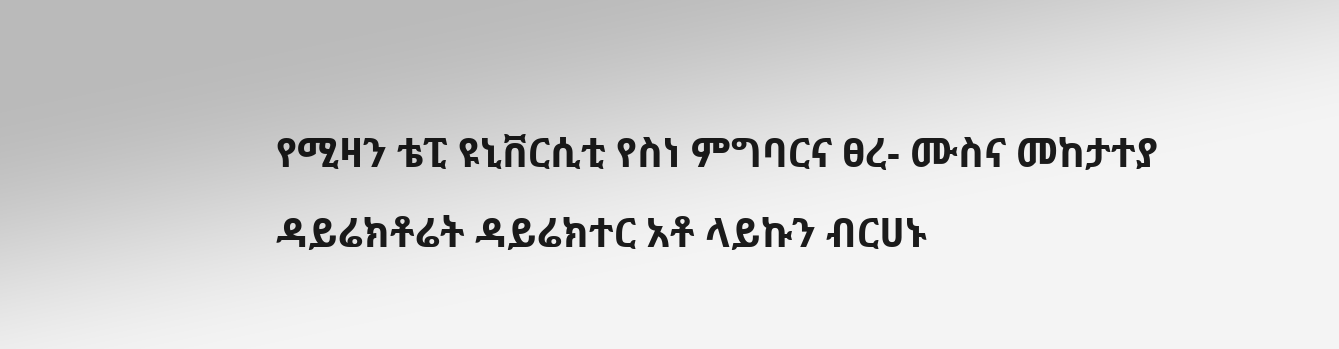የሚዛን ቴፒ ዩኒቨርሲቲ የስነ ምግባርና ፀረ- ሙስና መከታተያ ዳይሬክቶሬት ዳይሬክተር አቶ ላይኩን ብርሀኑ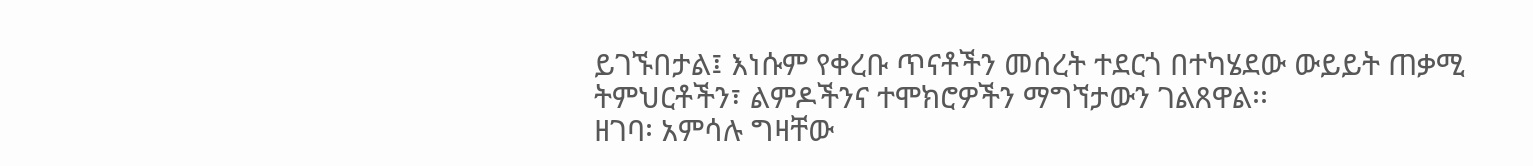ይገኙበታል፤ እነሱም የቀረቡ ጥናቶችን መሰረት ተደርጎ በተካሄደው ውይይት ጠቃሚ ትምህርቶችን፣ ልምዶችንና ተሞክሮዎችን ማግኘታውን ገልጸዋል፡፡
ዘገባ፡ አምሳሉ ግዛቸው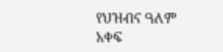የህዝብና ዓለም አቀፍ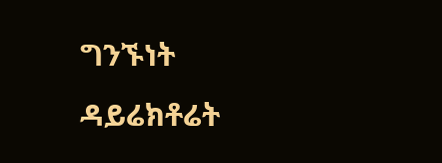ግንኙነት ዳይሬክቶሬት